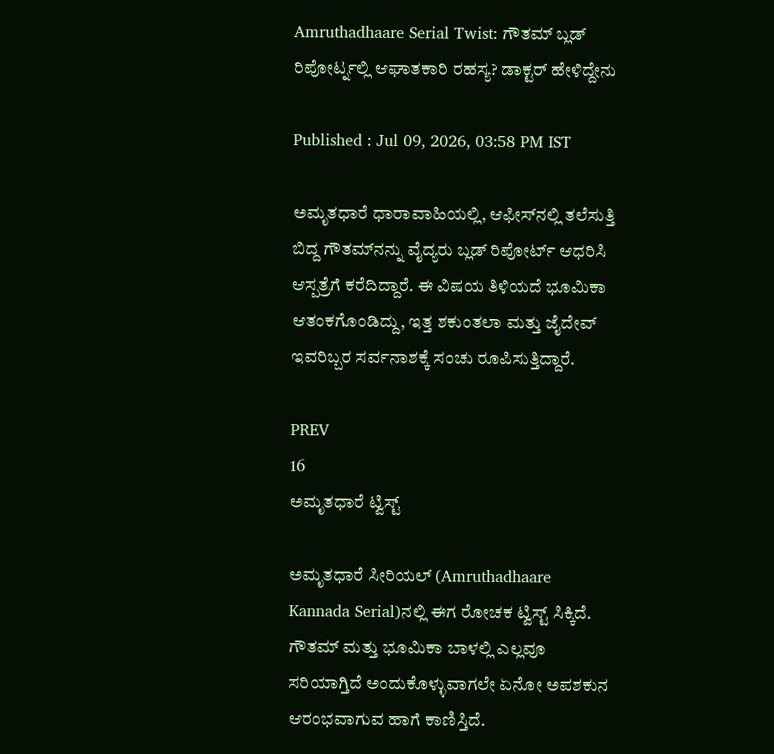Amruthadhaare Serial Twist: ಗೌತಮ್ ಬ್ಲಡ್ ರಿಪೋರ್ಟ್ನಲ್ಲಿ ಆಘಾತಕಾರಿ ರಹಸ್ಯ? ಡಾಕ್ಟರ್ ಹೇಳಿದ್ದೇನು

Published : Jul 09, 2026, 03:58 PM IST

ಅಮೃತಧಾರೆ ಧಾರಾವಾಹಿಯಲ್ಲಿ, ಆಫೀಸ್‌ನಲ್ಲಿ ತಲೆಸುತ್ತಿ ಬಿದ್ದ ಗೌತಮ್‌ನನ್ನು ವೈದ್ಯರು ಬ್ಲಡ್ ರಿಪೋರ್ಟ್ ಆಧರಿಸಿ ಆಸ್ಪತ್ರೆಗೆ ಕರೆದಿದ್ದಾರೆ. ಈ ವಿಷಯ ತಿಳಿಯದೆ ಭೂಮಿಕಾ ಆತಂಕಗೊಂಡಿದ್ದು, ಇತ್ತ ಶಕುಂತಲಾ ಮತ್ತು ಜೈದೇವ್ ಇವರಿಬ್ಬರ ಸರ್ವನಾಶಕ್ಕೆ ಸಂಚು ರೂಪಿಸುತ್ತಿದ್ದಾರೆ.

PREV
16
ಅಮೃತಧಾರೆ ಟ್ವಿಸ್ಟ್

ಅಮೃತಧಾರೆ ಸೀರಿಯಲ್ (Amruthadhaare Kannada Serial)ನಲ್ಲಿ ಈಗ ರೋಚಕ ಟ್ವಿಸ್ಟ್ ಸಿಕ್ಕಿದೆ. ಗೌತಮ್ ಮತ್ತು ಭೂಮಿಕಾ ಬಾಳಲ್ಲಿ ಎಲ್ಲವೂ ಸರಿಯಾಗ್ತಿದೆ ಅಂದುಕೊಳ್ಳುವಾಗಲೇ ಏನೋ ಅಪಶಕುನ ಆರಂಭವಾಗುವ ಹಾಗೆ ಕಾಣಿಸ್ತಿದೆ.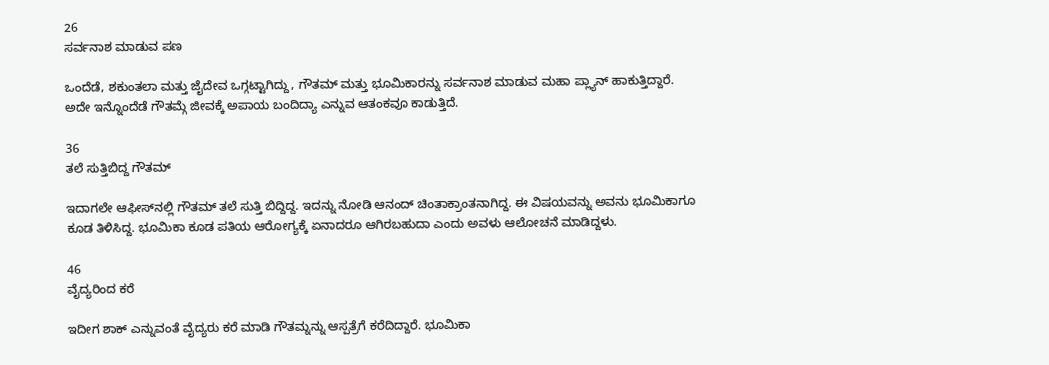26
ಸರ್ವನಾಶ ಮಾಡುವ ಪಣ

ಒಂದೆಡೆ, ಶಕುಂತಲಾ ಮತ್ತು ಜೈದೇವ ಒಗ್ಗಟ್ಟಾಗಿದ್ದು, ಗೌತಮ್ ಮತ್ತು ಭೂಮಿಕಾರನ್ನು ಸರ್ವನಾಶ ಮಾಡುವ ಮಹಾ ಪ್ಲ್ಯಾನ್ ಹಾಕುತ್ತಿದ್ದಾರೆ. ಅದೇ ಇನ್ನೊಂದೆಡೆ ಗೌತಮ್ಗೆ ಜೀವಕ್ಕೆ ಅಪಾಯ ಬಂದಿದ್ಯಾ ಎನ್ನುವ ಆತಂಕವೂ ಕಾಡುತ್ತಿದೆ.

36
ತಲೆ ಸುತ್ತಿಬಿದ್ದ ಗೌತಮ್

ಇದಾಗಲೇ ಆಫೀಸ್‌ನಲ್ಲಿ ಗೌತಮ್‌ ತಲೆ ಸುತ್ತಿ ಬಿದ್ದಿದ್ದ. ಇದನ್ನು ನೋಡಿ ಆನಂದ್‌ ಚಿಂತಾಕ್ರಾಂತನಾಗಿದ್ದ. ಈ ವಿಷಯವನ್ನು ಅವನು ಭೂಮಿಕಾಗೂ ಕೂಡ ತಿಳಿಸಿದ್ದ. ಭೂಮಿಕಾ ಕೂಡ ಪತಿಯ ಆರೋಗ್ಯಕ್ಕೆ ಏನಾದರೂ ಆಗಿರಬಹುದಾ ಎಂದು ಅವಳು ಆಲೋಚನೆ ಮಾಡಿದ್ದಳು.

46
ವೈದ್ಯರಿಂದ ಕರೆ

ಇದೀಗ ಶಾಕ್ ಎನ್ನುವಂತೆ ವೈದ್ಯರು ಕರೆ ಮಾಡಿ ಗೌತಮ್ನನ್ನು ಆಸ್ಪತ್ರೆಗೆ ಕರೆದಿದ್ದಾರೆ. ಭೂಮಿಕಾ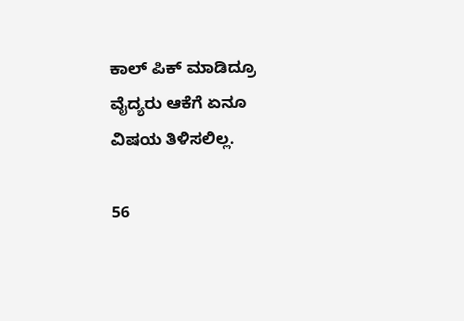ಕಾಲ್ ಪಿಕ್ ಮಾಡಿದ್ರೂ ವೈದ್ಯರು ಆಕೆಗೆ ಏನೂ ವಿಷಯ ತಿಳಿಸಲಿಲ್ಲ.

56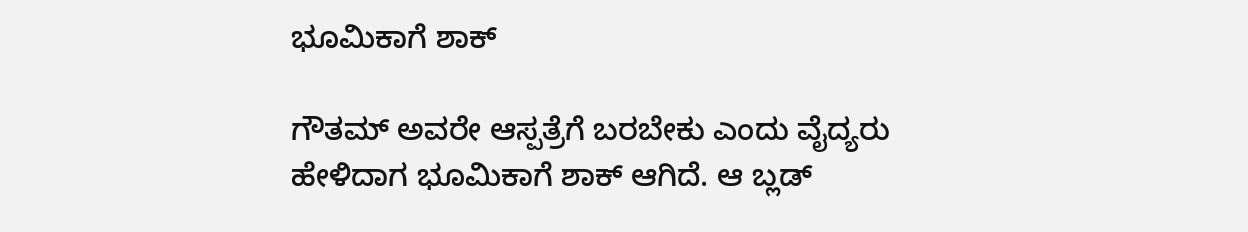ಭೂಮಿಕಾಗೆ ಶಾಕ್

ಗೌತಮ್ ಅವರೇ ಆಸ್ಪತ್ರೆಗೆ ಬರಬೇಕು ಎಂದು ವೈದ್ಯರು ಹೇಳಿದಾಗ ಭೂಮಿಕಾಗೆ ಶಾಕ್ ಆಗಿದೆ. ಆ ಬ್ಲಡ್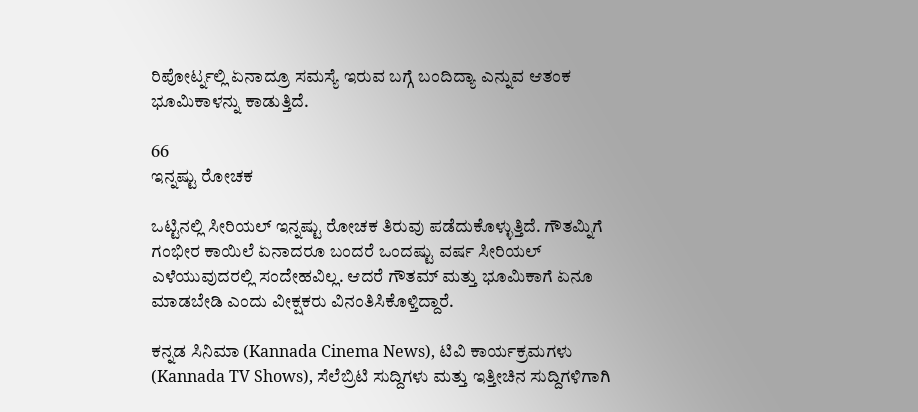ರಿಪೋರ್ಟ್ನಲ್ಲಿ ಏನಾದ್ರೂ ಸಮಸ್ಯೆ ಇರುವ ಬಗ್ಗೆ ಬಂದಿದ್ಯಾ ಎನ್ನುವ ಆತಂಕ ಭೂಮಿಕಾಳನ್ನು ಕಾಡುತ್ತಿದೆ.

66
ಇನ್ನಷ್ಟು ರೋಚಕ

ಒಟ್ಟಿನಲ್ಲಿ ಸೀರಿಯಲ್ ಇನ್ನಷ್ಟು ರೋಚಕ ತಿರುವು ಪಡೆದುಕೊಳ್ಳುತ್ತಿದೆ. ಗೌತಮ್ನಿಗೆ ಗಂಭೀರ ಕಾಯಿಲೆ ಏನಾದರೂ ಬಂದರೆ ಒಂದಷ್ಟು ವರ್ಷ ಸೀರಿಯಲ್ ಎಳೆಯುವುದರಲ್ಲಿ ಸಂದೇಹವಿಲ್ಲ. ಆದರೆ ಗೌತಮ್ ಮತ್ತು ಭೂಮಿಕಾಗೆ ಏನೂ ಮಾಡಬೇಡಿ ಎಂದು ವೀಕ್ಷಕರು ವಿನಂತಿಸಿಕೊಳ್ತಿದ್ದಾರೆ.

ಕನ್ನಡ ಸಿನಿಮಾ (Kannada Cinema News), ಟಿವಿ ಕಾರ್ಯಕ್ರಮಗಳು (Kannada TV Shows), ಸೆಲೆಬ್ರಿಟಿ ಸುದ್ದಿಗಳು ಮತ್ತು ಇತ್ತೀಚಿನ ಸುದ್ದಿಗಳಿಗಾಗಿ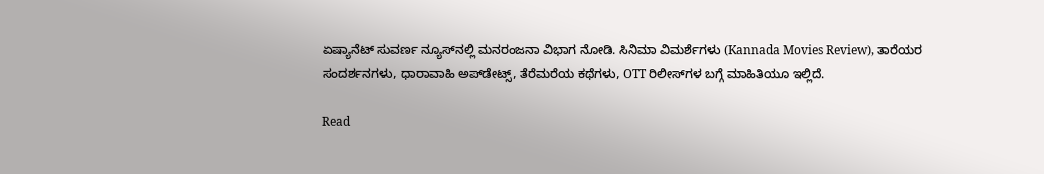ಏಷ್ಯಾನೆಟ್ ಸುವರ್ಣ ನ್ಯೂಸ್‌ನಲ್ಲಿ ಮನರಂಜನಾ ವಿಭಾಗ ನೋಡಿ. ಸಿನಿಮಾ ವಿಮರ್ಶೆಗಳು (Kannada Movies Review), ತಾರೆಯರ ಸಂದರ್ಶನಗಳು, ಧಾರಾವಾಹಿ ಅಪ್‌ಡೇಟ್ಸ್‌, ತೆರೆಮರೆಯ ಕಥೆಗಳು, OTT ರಿಲೀಸ್‌ಗಳ ಬಗ್ಗೆ ಮಾಹಿತಿಯೂ ಇಲ್ಲಿದೆ.

Read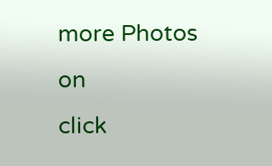more Photos on
click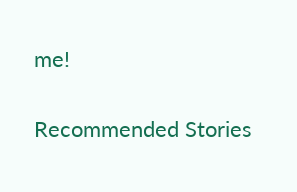me!

Recommended Stories